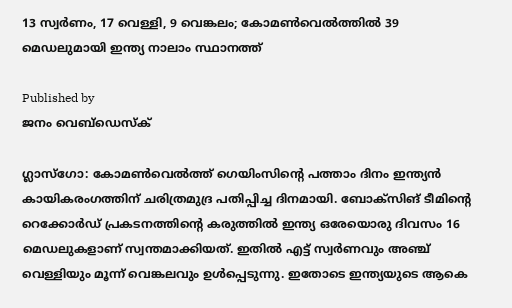13 സ്വര്‍ണം, 17 വെള്ളി, 9 വെങ്കലം; കോമണ്‍വെല്‍ത്തില്‍ 39 മെഡലുമായി ഇന്ത്യ നാലാം സ്ഥാനത്ത്

Published by
ജനം വെബ്‌ഡെസ്ക്

ഗ്ലാസ്‌ഗോ: കോമണ്‍വെല്‍ത്ത് ഗെയിംസിന്റെ പത്താം ദിനം ഇന്ത്യന്‍ കായികരംഗത്തിന് ചരിത്രമുദ്ര പതിപ്പിച്ച ദിനമായി. ബോക്‌സിങ് ടീമിന്റെ റെക്കോര്‍ഡ് പ്രകടനത്തിന്റെ കരുത്തില്‍ ഇന്ത്യ ഒരേയൊരു ദിവസം 16 മെഡലുകളാണ് സ്വന്തമാക്കിയത്. ഇതില്‍ എട്ട് സ്വര്‍ണവും അഞ്ച് വെള്ളിയും മൂന്ന് വെങ്കലവും ഉള്‍പ്പെടുന്നു. ഇതോടെ ഇന്ത്യയുടെ ആകെ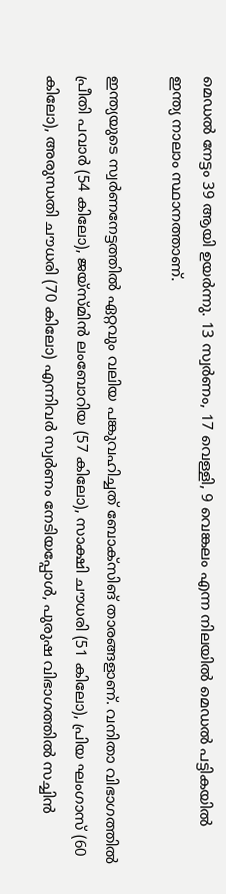മെഡല്‍ നേട്ടം 39 ആയി ഉയര്‍ന്നു. 13 സ്വര്‍ണം, 17 വെള്ളി, 9 വെങ്കലം എന്ന നിലയില്‍ മെഡല്‍ പട്ടികയില്‍ ഇന്ത്യ നാലാം സ്ഥാനത്താണ്.

ഇന്ത്യയുടെ സ്വര്‍ണനേട്ടത്തില്‍ ഏറ്റവും വലിയ പങ്കുവഹിച്ചത് ബോക്‌സിങ് താരങ്ങളാണ്. വനിതാ വിഭാഗത്തില്‍ പ്രീതി പവാര്‍ (54 കിലോ), ജയ്സ്മിന്‍ ലംബോറിയ (57 കിലോ), സാക്ഷി ചൗധരി (51 കിലോ), പ്രിയ ഘംഗാസ് (60 കിലോ), അരുന്ധതി ചൗധരി (70 കിലോ) എന്നിവര്‍ സ്വര്‍ണം നേടിയപ്പോള്‍, പുരുഷ വിഭാഗത്തില്‍ സച്ചിന്‍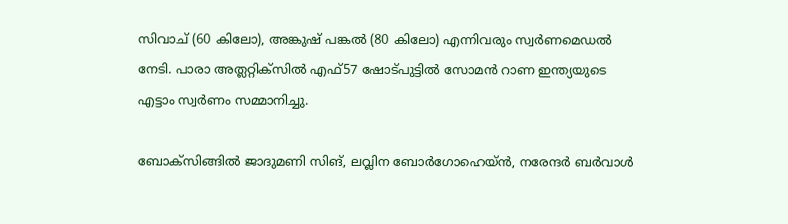സിവാച് (60 കിലോ), അങ്കുഷ് പങ്കല്‍ (80 കിലോ) എന്നിവരും സ്വര്‍ണമെഡല്‍ നേടി. പാരാ അത്ലറ്റിക്സില്‍ എഫ്57 ഷോട്പുട്ടില്‍ സോമന്‍ റാണ ഇന്ത്യയുടെ എട്ടാം സ്വര്‍ണം സമ്മാനിച്ചു.

ബോക്‌സിങ്ങില്‍ ജാദുമണി സിങ്, ലവ്ലിന ബോര്‍ഗോഹെയ്ന്‍, നരേന്ദര്‍ ബര്‍വാള്‍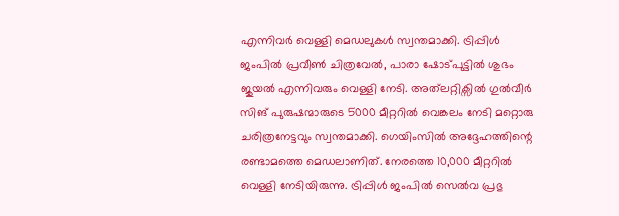എന്നിവര്‍ വെള്ളി മെഡലുകള്‍ സ്വന്തമാക്കി. ട്രിപ്പിള്‍ ജംപില്‍ പ്രവീണ്‍ ചിത്രവേല്‍, പാരാ ഷോട്പുട്ടില്‍ ശുഭം ജുയല്‍ എന്നിവരും വെള്ളി നേടി. അത്‌ലറ്റിക്സില്‍ ഗുല്‍വീര്‍ സിങ് പുരുഷന്മാരുടെ 5000 മീറ്ററില്‍ വെങ്കലം നേടി മറ്റൊരു ചരിത്രനേട്ടവും സ്വന്തമാക്കി. ഗെയിംസില്‍ അദ്ദേഹത്തിന്റെ രണ്ടാമത്തെ മെഡലാണിത്. നേരത്തെ 10,000 മീറ്ററില്‍ വെള്ളി നേടിയിരുന്നു. ട്രിപ്പിള്‍ ജംപില്‍ സെല്‍വ പ്രഭു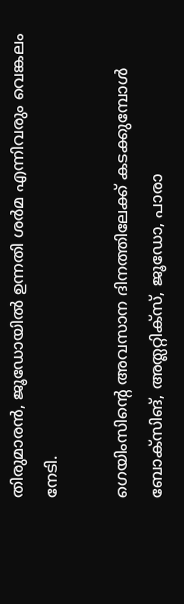തിരുമാരന്‍, ജൂഡോയില്‍ ഉന്നതി ശര്‍മ എന്നിവരും വെങ്കലം നേടി.

ഗെയിംസിന്റെ അവസാന ദിനത്തിലേക്ക് കടക്കുമ്പോള്‍ ബോക്‌സിങ്, അത്ലറ്റിക്സ്, ജൂഡോ, പാരാ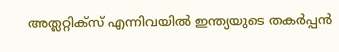അത്ലറ്റിക്സ് എന്നിവയില്‍ ഇന്ത്യയുടെ തകര്‍പ്പന്‍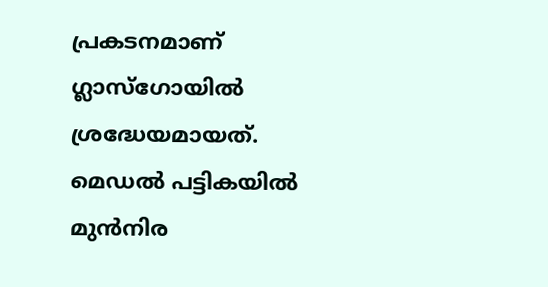പ്രകടനമാണ് ഗ്ലാസ്‌ഗോയില്‍ ശ്രദ്ധേയമായത്. മെഡല്‍ പട്ടികയില്‍ മുന്‍നിര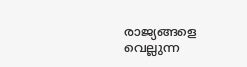രാജ്യങ്ങളെ വെല്ലുന്ന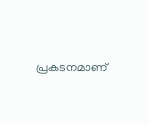പ്രകടനമാണ്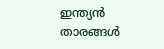ഇന്ത്യന്‍ താരങ്ങള്‍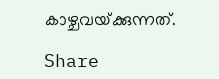കാഴ്ചവയ്‌ക്കുന്നത്.

Share